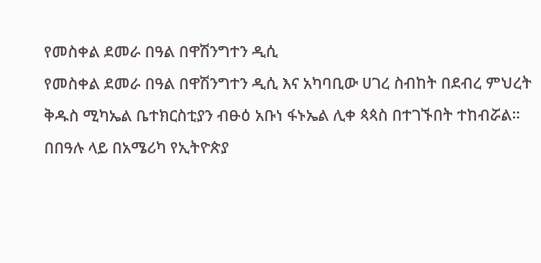የመስቀል ደመራ በዓል በዋሽንግተን ዲሲ
የመስቀል ደመራ በዓል በዋሽንግተን ዲሲ እና አካባቢው ሀገረ ስብከት በደብረ ምህረት ቅዱስ ሚካኤል ቤተክርስቲያን ብፁዕ አቡነ ፋኑኤል ሊቀ ጳጳስ በተገኙበት ተከብሯል።
በበዓሉ ላይ በአሜሪካ የኢትዮጵያ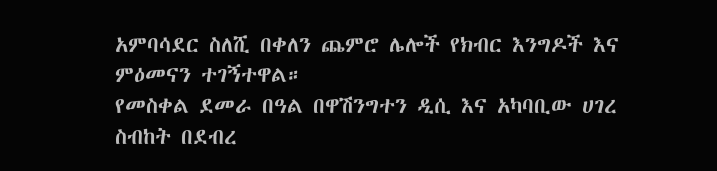አምባሳደር ስለሺ በቀለን ጨምሮ ሌሎች የክብር እንግዶች እና ምዕመናን ተገኝተዋል።
የመስቀል ደመራ በዓል በዋሽንግተን ዲሲ እና አካባቢው ሀገረ ስብከት በደብረ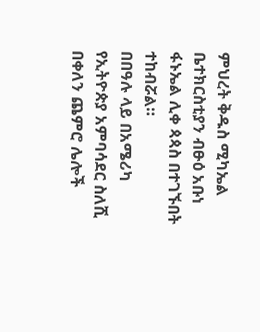ምህረት ቅዱስ ሚካኤል ቤተክርስቲያን ብፁዕ አቡነ ፋኑኤል ሊቀ ጳጳስ በተገኙበት ተከብሯል።
በበዓሉ ላይ በአሜሪካ የኢትዮጵያ አምባሳደር ስለሺ በቀለን ጨምሮ ሌሎች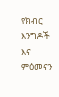የክብር እንግዶች እና ምዕመናን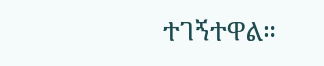ተገኝተዋል።